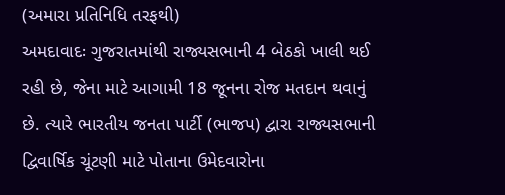(અમારા પ્રતિનિધિ તરફથી)
અમદાવાદઃ ગુજરાતમાંથી રાજ્યસભાની 4 બેઠકો ખાલી થઈ રહી છે, જેના માટે આગામી 18 જૂનના રોજ મતદાન થવાનું છે. ત્યારે ભારતીય જનતા પાર્ટી (ભાજપ) દ્વારા રાજ્યસભાની દ્વિવાર્ષિક ચૂંટણી માટે પોતાના ઉમેદવારોના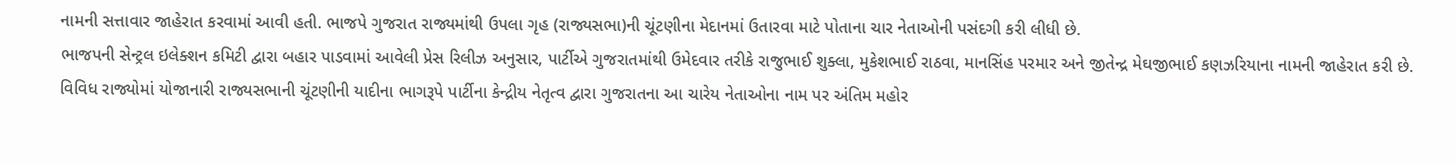નામની સત્તાવાર જાહેરાત કરવામાં આવી હતી. ભાજપે ગુજરાત રાજ્યમાંથી ઉપલા ગૃહ (રાજ્યસભા)ની ચૂંટણીના મેદાનમાં ઉતારવા માટે પોતાના ચાર નેતાઓની પસંદગી કરી લીધી છે.
ભાજપની સેન્ટ્રલ ઇલેક્શન કમિટી દ્વારા બહાર પાડવામાં આવેલી પ્રેસ રિલીઝ અનુસાર, પાર્ટીએ ગુજરાતમાંથી ઉમેદવાર તરીકે રાજુભાઈ શુક્લા, મુકેશભાઈ રાઠવા, માનસિંહ પરમાર અને જીતેન્દ્ર મેઘજીભાઈ કણઝરિયાના નામની જાહેરાત કરી છે. વિવિધ રાજ્યોમાં યોજાનારી રાજ્યસભાની ચૂંટણીની યાદીના ભાગરૂપે પાર્ટીના કેન્દ્રીય નેતૃત્વ દ્વારા ગુજરાતના આ ચારેય નેતાઓના નામ પર અંતિમ મહોર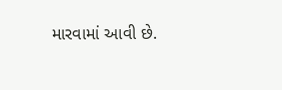મારવામાં આવી છે.